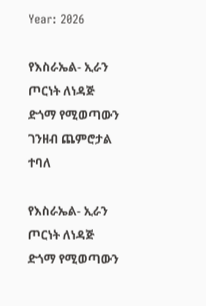Year: 2026

የእስራኤል- ኢራን ጦርነት ለነዳጅ ድጎማ የሚወጣውን ገንዘብ ጨምሮታል ተባለ

የእስራኤል- ኢራን ጦርነት ለነዳጅ ድጎማ የሚወጣውን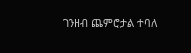ገንዘብ ጨምሮታል ተባለ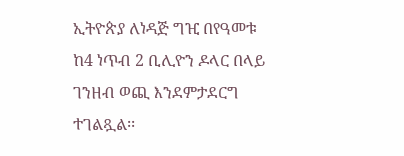ኢትዮጵያ ለነዳጅ ግዢ በየዓመቱ ከ4 ነጥብ 2 ቢሊዮን ዶላር በላይ ገንዘብ ወጪ እንደምታደርግ ተገልጿል፡፡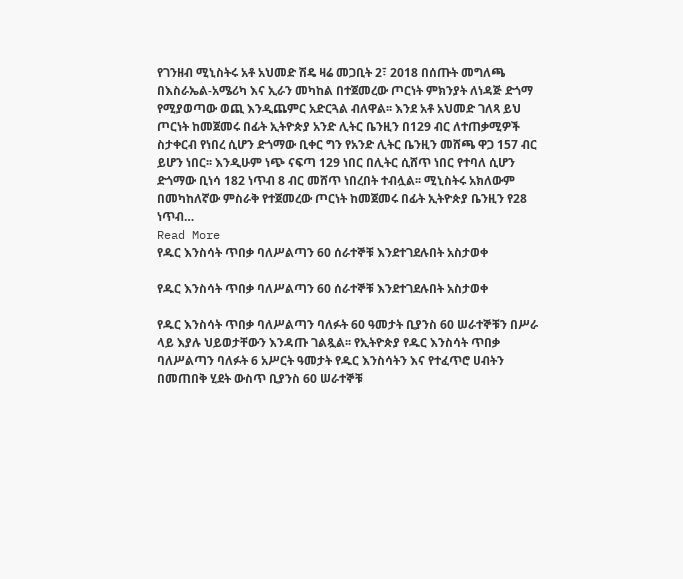የገንዘብ ሚኒስትሩ አቶ አህመድ ሽዴ ዛሬ መጋቢት 2፣ 2018 በሰጡት መግለጫ በእስራኤል-አሜሪካ እና ኢራን መካከል በተጀመረው ጦርነት ምክንያት ለነዳጅ ድጎማ የሚያወጣው ወጪ እንዲጨምር አድርጓል ብለዋል፡፡ እንደ አቶ አህመድ ገለጻ ይህ ጦርነት ከመጀመሩ በፊት ኢትዮጵያ አንድ ሊትር ቤንዚን በ129 ብር ለተጠቃሚዎች ስታቀርብ የነበረ ሲሆን ድጎማው ቢቀር ግን የአንድ ሊትር ቤንዚን መሸጫ ዋጋ 157 ብር ይሆን ነበር፡፡ እንዲሁም ነጭ ናፍጣ 129 ነበር በሊትር ሲሸጥ ነበር የተባለ ሲሆን ድጎማው ቢነሳ 182 ነጥብ 8 ብር መሸጥ ነበረበት ተብሏል፡፡ ሚኒስትሩ አክለውም በመካከለኛው ምስራቅ የተጀመረው ጦርነት ከመጀመሩ በፊት ኢትዮጵያ ቤንዚን የ28 ነጥብ…
Read More
የዱር እንስሳት ጥበቃ ባለሥልጣን 60 ሰራተኞቹ እንደተገደሉበት አስታወቀ

የዱር እንስሳት ጥበቃ ባለሥልጣን 60 ሰራተኞቹ እንደተገደሉበት አስታወቀ

የዱር እንስሳት ጥበቃ ባለሥልጣን ባለፉት 60 ዓመታት ቢያንስ 60 ሠራተኞቹን በሥራ ላይ እያሉ ህይወታቸውን እንዳጡ ገልጿል፡፡ የኢትዮጵያ የዱር እንስሳት ጥበቃ ባለሥልጣን ባለፉት 6 አሥርት ዓመታት የዱር እንስሳትን እና የተፈጥሮ ሀብትን በመጠበቅ ሂደት ውስጥ ቢያንስ 60 ሠራተኞቹ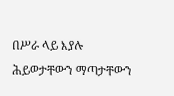በሥራ ላይ እያሉ ሕይወታቸውን ማጣታቸውን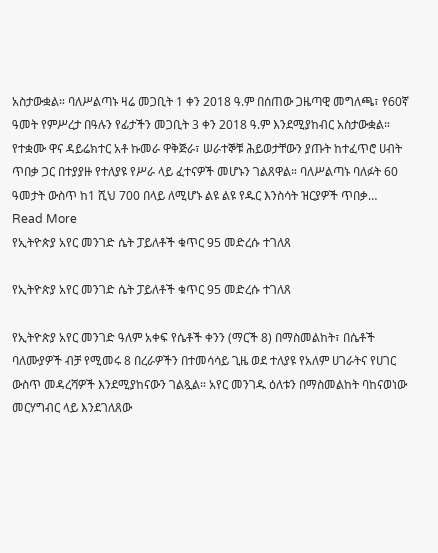አስታውቋል። ባለሥልጣኑ ዛሬ መጋቢት 1 ቀን 2018 ዓ.ም በሰጠው ጋዜጣዊ መግለጫ፣ የ60ኛ ዓመት የምሥረታ በዓሉን የፊታችን መጋቢት 3 ቀን 2018 ዓ.ም እንደሚያከብር አስታውቋል። የተቋሙ ዋና ዳይሬክተር አቶ ኩመራ ዋቅጅራ፣ ሠራተኞቹ ሕይወታቸውን ያጡት ከተፈጥሮ ሀብት ጥበቃ ጋር በተያያዙ የተለያዩ የሥራ ላይ ፈተናዎች መሆኑን ገልጸዋል። ባለሥልጣኑ ባለፉት 60 ዓመታት ውስጥ ከ1 ሺህ 700 በላይ ለሚሆኑ ልዩ ልዩ የዱር እንስሳት ዝርያዎች ጥበቃ…
Read More
የኢትዮጵያ አየር መንገድ ሴት ፓይለቶች ቁጥር 95 መድረሱ ተገለጸ

የኢትዮጵያ አየር መንገድ ሴት ፓይለቶች ቁጥር 95 መድረሱ ተገለጸ

የኢትዮጵያ አየር መንገድ ዓለም አቀፍ የሴቶች ቀንን (ማርች 8) በማስመልከት፣ በሴቶች ባለሙያዎች ብቻ የሚመሩ 8 በረራዎችን በተመሳሳይ ጊዜ ወደ ተለያዩ የአለም ሀገራትና የሀገር ውስጥ መዳረሻዎች እንደሚያከናውን ገልጿል። አየር መንገዱ ዕለቱን በማስመልከት ባከናወነው መርሃግብር ላይ እንደገለጸው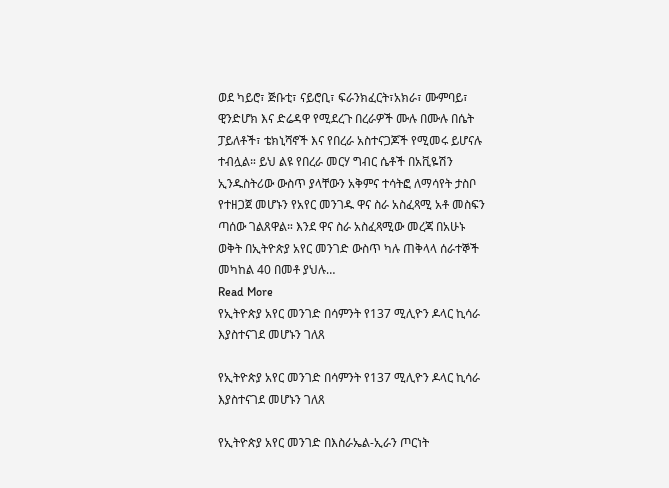ወደ ካይሮ፣ ጅቡቲ፣ ናይሮቢ፣ ፍራንክፈርት፣አክራ፣ ሙምባይ፣ ዊንድሆክ እና ድሬዳዋ የሚደረጉ በረራዎች ሙሉ በሙሉ በሴት ፓይለቶች፣ ቴክኒሻኖች እና የበረራ አስተናጋጆች የሚመሩ ይሆናሉ ተብሏል። ይህ ልዩ የበረራ መርሃ ግብር ሴቶች በአቪዬሽን ኢንዱስትሪው ውስጥ ያላቸውን አቅምና ተሳትፎ ለማሳየት ታስቦ የተዘጋጀ መሆኑን የአየር መንገዱ ዋና ስራ አስፈጻሚ አቶ መስፍን ጣሰው ገልጸዋል። እንደ ዋና ስራ አስፈጻሚው መረጃ በአሁኑ ወቅት በኢትዮጵያ አየር መንገድ ውስጥ ካሉ ጠቅላላ ሰራተኞች መካከል 40 በመቶ ያህሉ…
Read More
የኢትዮጵያ አየር መንገድ በሳምንት የ137 ሚሊዮን ዶላር ኪሳራ እያስተናገደ መሆኑን ገለጸ

የኢትዮጵያ አየር መንገድ በሳምንት የ137 ሚሊዮን ዶላር ኪሳራ እያስተናገደ መሆኑን ገለጸ

የኢትዮጵያ አየር መንገድ በእስራኤል-ኢራን ጦርነት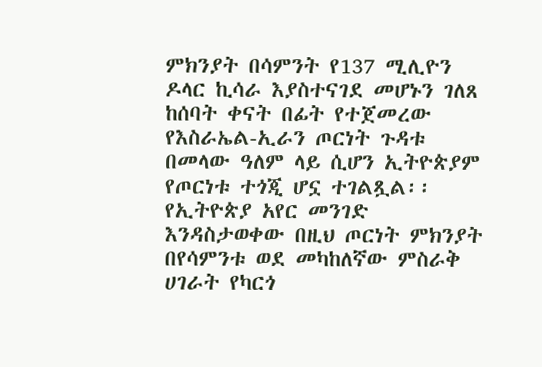ምክንያት በሳምንት የ137 ሚሊዮን ዶላር ኪሳራ እያስተናገደ መሆኑን ገለጸ ከሰባት ቀናት በፊት የተጀመረው የእስራኤል-ኢራን ጦርነት ጉዳቱ በመላው ዓለም ላይ ሲሆን ኢትዮጵያም የጦርነቱ ተጎጂ ሆኗ ተገልጿል፡፡ የኢትዮጵያ አየር መንገድ እንዳስታወቀው በዚህ ጦርነት ምክንያት በየሳምንቱ ወደ መካከለኛው ምስራቅ ሀገራት የካርጎ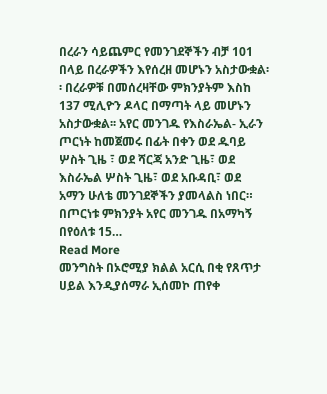በረራን ሳይጨምር የመንገደኞችን ብቻ 101 በላይ በረራዎችን እየሰረዘ መሆኑን አስታውቋል፡፡ በረራዎቹ በመሰረዛቸው ምክንያትም እስከ 137 ሚሊዮን ዶላር በማጣት ላይ መሆኑን አስታውቋል፡፡ አየር መንገዱ የእስራኤል- ኢራን ጦርነት ከመጀመሩ በፊት በቀን ወደ ዱባይ ሦስት ጊዜ ፣ ወደ ሻርጃ አንድ ጊዜ፣ ወደ እስራኤል ሦስት ጊዜ፣ ወደ አቡዳቢ፣ ወደ አማን ሁለቴ መንገደኞችን ያመላልስ ነበር። በጦርነቱ ምክንያት አየር መንገዱ በአማካኝ በየዕለቱ 15…
Read More
መንግስት በኦሮሚያ ክልል አርሲ በቂ የጸጥታ ሀይል እንዲያሰማራ ኢሰመኮ ጠየቀ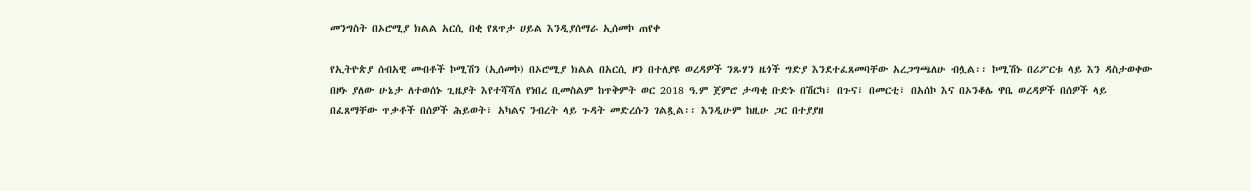መንግስት በኦሮሚያ ክልል አርሲ በቂ የጸጥታ ሀይል እንዲያሰማራ ኢሰመኮ ጠየቀ

የኢትዮጵያ ሰብአዊ መብቶች ኮሚሽን (ኢሰመኮ) በኦሮሚያ ክልል በአርሲ ዞን በተለያዩ ወረዳዎች ንጹሃን ዜጎች ግድያ እንደተፈጸመባቸው አረጋግጫለሁ ብሏል፡፡ ኮሚሽኑ በሪፖርቱ ላይ እን ዳስታወቀው በዞኑ ያለው ሁኔታ ለተወሰኑ ጊዜያት እየተሻሻለ የነበረ ቢመስልም ከጥቅምት ወር 2018 ዓ.ም ጀምሮ ታጣቂ ቡድኑ በሽርካ፣ በጉና፣ በመርቲ፣ በአሰኮ እና በኦንቆሌ ዋቤ ወረዳዎች በሰዎች ላይ በፈጸማቸው ጥቃቶች በሰዎች ሕይወት፣ አካልና ንብረት ላይ ጉዳት መድረሱን ገልጿል፡፡ እንዲሁም ከዚሁ ጋር በተያያዘ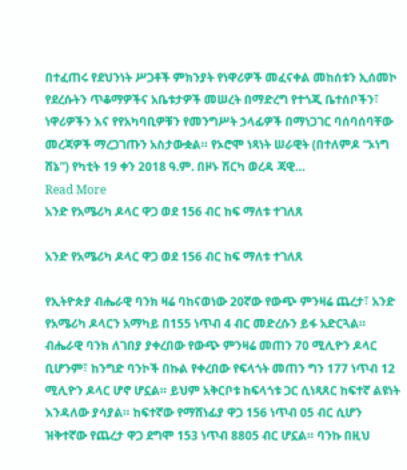በተፈጠሩ የደህንነት ሥጋቶች ምክንያት የነዋሪዎች መፈናቀል መከሰቱን ኢሰመኮ የደረሱትን ጥቆማዎችና አቤቱታዎች መሠረት በማድረግ የተጎጂ ቤተሰቦችን፣ ነዋሪዎችን እና የየአካባቢዎቹን የመንግሥት ኃላፊዎች በማነጋገር ባሰባሰባቸው መረጃዎች ማረጋገጡን አስታውቋል። የኦሮሞ ነጻነት ሠራዊት (በተለምዶ “ኦነግ ሸኔ”) የካቲት 19 ቀን 2018 ዓ.ም. በዞኑ ሽርካ ወረዳ ጃዊ…
Read More
አንድ የአሜሪካ ዶላር ዋጋ ወደ 156 ብር ከፍ ማለቱ ተገለጸ

አንድ የአሜሪካ ዶላር ዋጋ ወደ 156 ብር ከፍ ማለቱ ተገለጸ

የኢትዮጵያ ብሔራዊ ባንክ ዛሬ ባከናወነው 20ኛው የውጭ ምንዛሬ ጨረታ፣ አንድ የአሜሪካ ዶላርን አማካይ በ155 ነጥብ 4 ብር መድረሱን ይፋ አድርጓል። ብሔራዊ ባንክ ለገበያ ያቀረበው የውጭ ምንዛሬ መጠን 70 ሚሊዮን ዶላር ቢሆንም፣ ከንግድ ባንኮች በኩል የቀረበው የፍላጎት መጠን ግን 177 ነጥብ 12 ሚሊዮን ዶላር ሆኖ ሆኗል። ይህም አቅርቦቱ ከፍላጎቱ ጋር ሲነጻጸር ከፍተኛ ልዩነት እንዳለው ያሳያል። ከፍተኛው የማሸነፊያ ዋጋ 156 ነጥብ 05 ብር ሲሆን ዝቅተኛው የጨረታ ዋጋ ደግሞ 153 ነጥብ 8805 ብር ሆኗል። ባንኩ በዚህ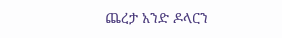ጨረታ አንድ ዶላርን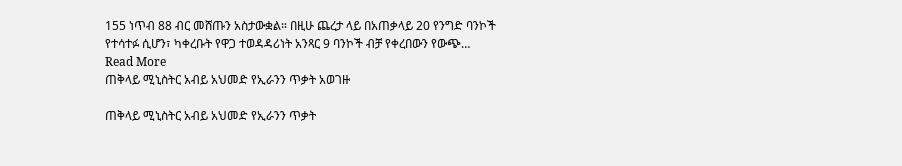155 ነጥብ 88 ብር መሸጡን አስታውቋል። በዚሁ ጨረታ ላይ በአጠቃላይ 20 የንግድ ባንኮች የተሳተፉ ሲሆን፣ ካቀረቡት የዋጋ ተወዳዳሪነት አንጻር 9 ባንኮች ብቻ የቀረበውን የውጭ…
Read More
ጠቅላይ ሚኒስትር አብይ አህመድ የኢራንን ጥቃት አወገዙ

ጠቅላይ ሚኒስትር አብይ አህመድ የኢራንን ጥቃት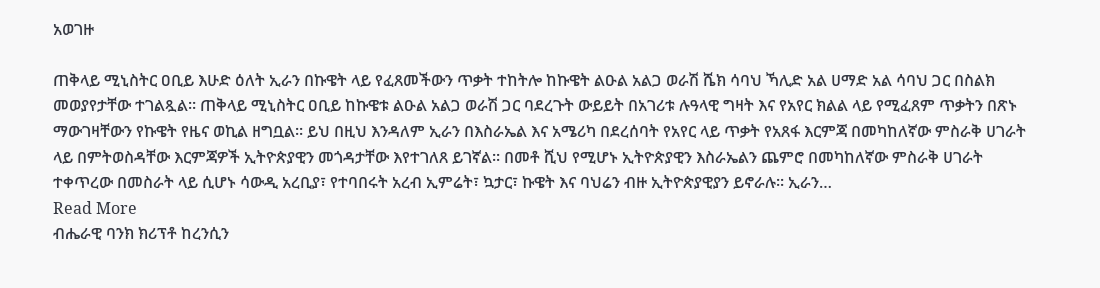አወገዙ

ጠቅላይ ሚኒስትር ዐቢይ እሁድ ዕለት ኢራን በኩዌት ላይ የፈጸመችውን ጥቃት ተከትሎ ከኩዌት ልዑል አልጋ ወራሽ ሼክ ሳባህ ኻሊድ አል ሀማድ አል ሳባህ ጋር በስልክ መወያየታቸው ተገልጿል። ጠቅላይ ሚኒስትር ዐቢይ ከኩዌቱ ልዑል አልጋ ወራሽ ጋር ባደረጉት ውይይት በአገሪቱ ሉዓላዊ ግዛት እና የአየር ክልል ላይ የሚፈጸም ጥቃትን በጽኑ ማውገዛቸውን የኩዌት የዜና ወኪል ዘግቧል። ይህ በዚህ እንዳለም ኢራን በእስራኤል እና አሜሪካ በደረሰባት የአየር ላይ ጥቃት የአጸፋ እርምጃ በመካከለኛው ምስራቅ ሀገራት ላይ በምትወስዳቸው እርምጃዎች ኢትዮጵያዊን መጎዳታቸው እየተገለጸ ይገኛል፡፡ በመቶ ሺህ የሚሆኑ ኢትዮጵያዊን እስራኤልን ጨምሮ በመካከለኛው ምስራቅ ሀገራት ተቀጥረው በመስራት ላይ ሲሆኑ ሳውዲ አረቢያ፣ የተባበሩት አረብ ኢምሬት፣ ኳታር፣ ኩዌት እና ባህሬን ብዙ ኢትዮጵያዊያን ይኖራሉ፡፡ ኢራን…
Read More
ብሔራዊ ባንክ ክሪፕቶ ከረንሲን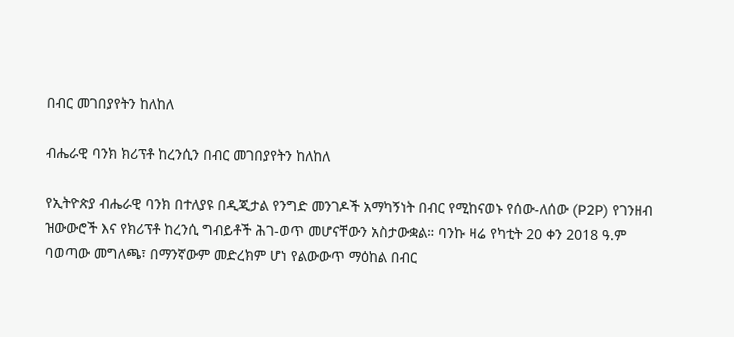በብር መገበያየትን ከለከለ

ብሔራዊ ባንክ ክሪፕቶ ከረንሲን በብር መገበያየትን ከለከለ

የኢትዮጵያ ብሔራዊ ባንክ በተለያዩ በዲጂታል የንግድ መንገዶች አማካኝነት በብር የሚከናወኑ የሰው-ለሰው (P2P) የገንዘብ ዝውውሮች እና የክሪፕቶ ከረንሲ ግብይቶች ሕገ-ወጥ መሆናቸውን አስታውቋል። ባንኩ ዛሬ የካቲት 20 ቀን 2018 ዓ.ም ባወጣው መግለጫ፣ በማንኛውም መድረክም ሆነ የልውውጥ ማዕከል በብር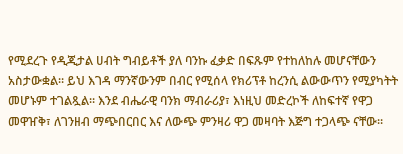የሚደረጉ የዲጂታል ሀብት ግብይቶች ያለ ባንኩ ፈቃድ በፍጹም የተከለከሉ መሆናቸውን አስታውቋል። ይህ እገዳ ማንኛውንም በብር የሚሰላ የክሪፕቶ ከረንሲ ልውውጥን የሚያካትት መሆኑም ተገልጿል። እንደ ብሔራዊ ባንክ ማብራሪያ፣ እነዚህ መድረኮች ለከፍተኛ የዋጋ መዋዠቅ፣ ለገንዘብ ማጭበርበር እና ለውጭ ምንዛሪ ዋጋ መዛባት እጅግ ተጋላጭ ናቸው።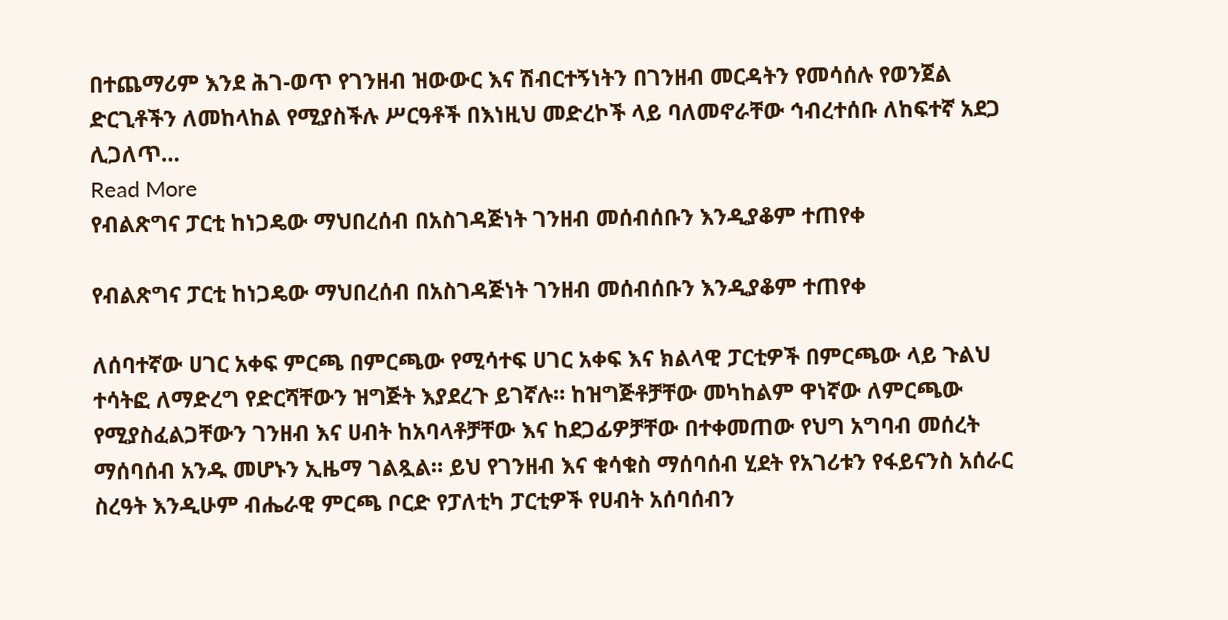በተጨማሪም እንደ ሕገ-ወጥ የገንዘብ ዝውውር እና ሽብርተኝነትን በገንዘብ መርዳትን የመሳሰሉ የወንጀል ድርጊቶችን ለመከላከል የሚያስችሉ ሥርዓቶች በእነዚህ መድረኮች ላይ ባለመኖራቸው ኅብረተሰቡ ለከፍተኛ አደጋ ሊጋለጥ…
Read More
የብልጽግና ፓርቲ ከነጋዴው ማህበረሰብ በአስገዳጅነት ገንዘብ መሰብሰቡን እንዲያቆም ተጠየቀ

የብልጽግና ፓርቲ ከነጋዴው ማህበረሰብ በአስገዳጅነት ገንዘብ መሰብሰቡን እንዲያቆም ተጠየቀ

ለሰባተኛው ሀገር አቀፍ ምርጫ በምርጫው የሚሳተፍ ሀገር አቀፍ እና ክልላዊ ፓርቲዎች በምርጫው ላይ ጉልህ ተሳትፎ ለማድረግ የድርሻቸውን ዝግጅት እያደረጉ ይገኛሉ። ከዝግጅቶቻቸው መካከልም ዋነኛው ለምርጫው የሚያስፈልጋቸውን ገንዘብ እና ሀብት ከአባላቶቻቸው እና ከደጋፊዎቻቸው በተቀመጠው የህግ አግባብ መሰረት ማሰባሰብ አንዱ መሆኑን ኢዜማ ገልጿል። ይህ የገንዘብ እና ቁሳቁስ ማሰባሰብ ሂደት የአገሪቱን የፋይናንስ አሰራር ስረዓት እንዲሁም ብሔራዊ ምርጫ ቦርድ የፓለቲካ ፓርቲዎች የሀብት አሰባሰብን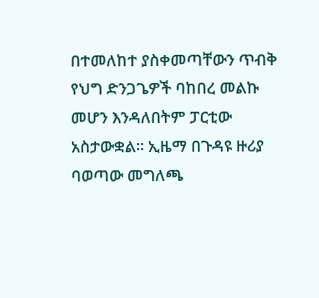በተመለከተ ያስቀመጣቸውን ጥብቅ የህግ ድንጋጌዎች ባከበረ መልኩ መሆን እንዳለበትም ፓርቲው አስታውቋል። ኢዜማ በጉዳዩ ዙሪያ ባወጣው መግለጫ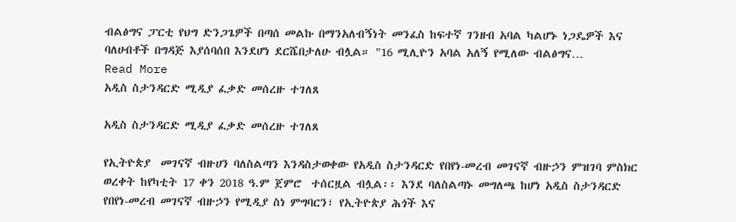ብልፅግና ፓርቲ የህግ ድንጋጌዎች በጣሰ መልኩ በማንአለብኝነት መንፈስ ከፍተኛ ገንዘብ አባል ካልሆኑ ነጋዴዎች እና ባለሀብቶች በግዳጅ እያሰባሰበ እንደሆነ ደርሼበታለሁ ብሏል። "16 ሚሊዮን አባል አለኝ የሚለው ብልፅግና…
Read More
አዲስ ስታንዳርድ ሚዲያ ፈቃድ መሰረዙ ተገለጸ

አዲስ ስታንዳርድ ሚዲያ ፈቃድ መሰረዙ ተገለጸ

የኢትዮጵያ  መገናኛ ብዙሀን ባለስልጣን እንዳስታወቀው የአዲስ ስታንዳርድ የበየነ-መረብ መገናኛ ብዙኃን ምዝገባ ምስክር ወረቀት ከየካቲት 17 ቀን 2018 ዓ.ም ጀምሮ  ተሰርዟል ብሏል፡፡ እንደ ባለስልጣኑ መግለጫ ከሆነ አዲስ ስታንዳርድ የበየነ-መረብ መገናኛ ብዙኃን የሚዲያ ስነ ምግባርን፣ የኢትዮጵያ ሕጎች እና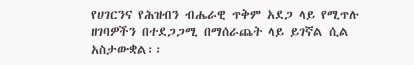የሀገርንና የሕዝብን ብሔራዊ ጥቅም አደጋ ላይ የሚጥሉ ዘገባዎችን በተደጋጋሚ በማሰራጨት ላይ ይገኛል ሲል አስታውቋል፡፡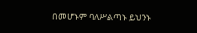በመሆኑም ባለሥልጣኑ ይህንኑ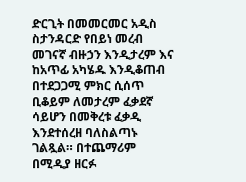ድርጊት በመመርመር አዲስ ስታንዳርድ የበይነ መረብ መገናኛ ብዙኃን እንዲታረም እና ከአጥፊ አካሄዱ እንዲቆጠብ በተደጋጋሚ ምክር ሲሰጥ ቢቆይም ለመታረም ፈቃደኛ ሳይሆን በመቅረቱ ፈቃዲ እንደተሰረዘ ባለስልጣኑ ገልጿል። በተጨማሪም በሚዲያ ዘርፉ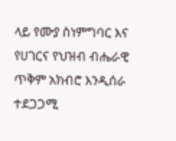ላይ የሙያ ስነምግባር እና የሀገርና የህዝብ ብሔራዊ ጥቅም አክብሮ እንዲሰራ ተደጋጋሚ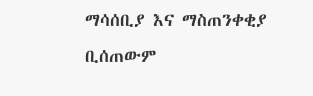ማሳሰቢያ እና ማስጠንቀቂያ ቢሰጠውም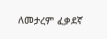ለመታረም ፈቃደኛ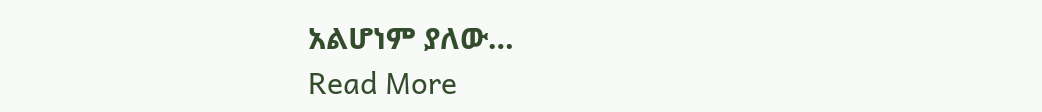አልሆነም ያለው…
Read More